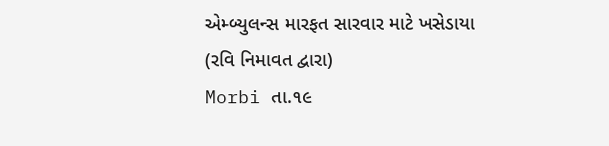એમ્બ્યુલન્સ મારફત સારવાર માટે ખસેડાયા
(રવિ નિમાવત દ્વારા)
Morbi તા.૧૯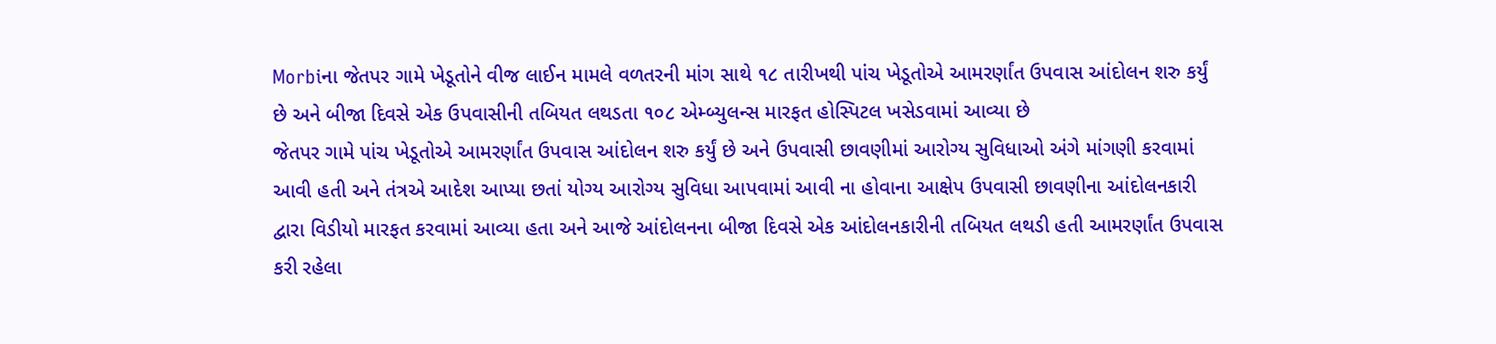Morbiના જેતપર ગામે ખેડૂતોને વીજ લાઈન મામલે વળતરની માંગ સાથે ૧૮ તારીખથી પાંચ ખેડૂતોએ આમરર્ણાંત ઉપવાસ આંદોલન શરુ કર્યું છે અને બીજા દિવસે એક ઉપવાસીની તબિયત લથડતા ૧૦૮ એમ્બ્યુલન્સ મારફત હોસ્પિટલ ખસેડવામાં આવ્યા છે
જેતપર ગામે પાંચ ખેડૂતોએ આમરર્ણાંત ઉપવાસ આંદોલન શરુ કર્યું છે અને ઉપવાસી છાવણીમાં આરોગ્ય સુવિધાઓ અંગે માંગણી કરવામાં આવી હતી અને તંત્રએ આદેશ આપ્યા છતાં યોગ્ય આરોગ્ય સુવિધા આપવામાં આવી ના હોવાના આક્ષેપ ઉપવાસી છાવણીના આંદોલનકારી દ્વારા વિડીયો મારફત કરવામાં આવ્યા હતા અને આજે આંદોલનના બીજા દિવસે એક આંદોલનકારીની તબિયત લથડી હતી આમરર્ણાંત ઉપવાસ કરી રહેલા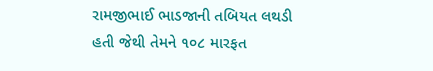રામજીભાઈ ભાડજાની તબિયત લથડી હતી જેથી તેમને ૧૦૮ મારફત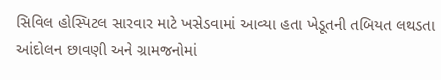સિવિલ હોસ્પિટલ સારવાર માટે ખસેડવામાં આવ્યા હતા ખેડૂતની તબિયત લથડતા આંદોલન છાવણી અને ગ્રામજનોમાં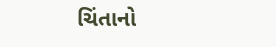ચિંતાનો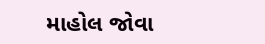માહોલ જોવા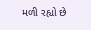મળી રહ્યો છે